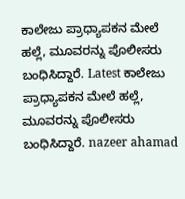ಕಾಲೇಜು ಪ್ರಾಧ್ಯಾಪಕನ ಮೇಲೆ ಹಲ್ಲೆ, ಮೂವರನ್ನು ಪೊಲೀಸರು ಬಂಧಿಸಿದ್ದಾರೆ. Latest ಕಾಲೇಜು ಪ್ರಾಧ್ಯಾಪಕನ ಮೇಲೆ ಹಲ್ಲೆ, ಮೂವರನ್ನು ಪೊಲೀಸರು ಬಂಧಿಸಿದ್ದಾರೆ. nazeer ahamad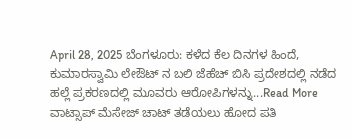April 28, 2025 ಬೆಂಗಳೂರು: ಕಳೆದ ಕೆಲ ದಿನಗಳ ಹಿಂದೆ, ಕುಮಾರಸ್ವಾಮಿ ಲೇಔಟ್ ನ ಬಲಿ ಜೆಹೆಚ್ ಬಿಸಿ ಪ್ರದೇಶದಲ್ಲಿ ನಡೆದ ಹಲ್ಲೆ ಪ್ರಕರಣದಲ್ಲಿ ಮೂವರು ಆರೋಪಿಗಳನ್ನು...Read More
ವಾಟ್ಸಾಪ್ ಮೆಸೇಜ್ ಚಾಟ್ ತಡೆಯಲು ಹೋದ ಪತಿ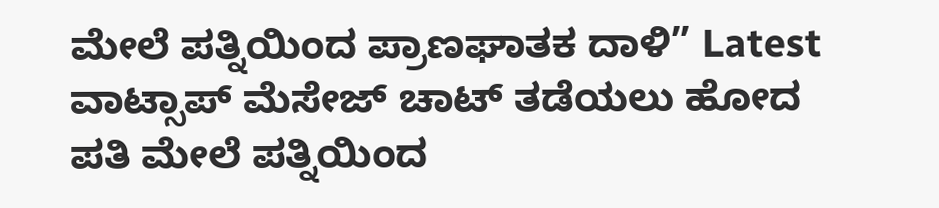ಮೇಲೆ ಪತ್ನಿಯಿಂದ ಪ್ರಾಣಘಾತಕ ದಾಳಿ” Latest ವಾಟ್ಸಾಪ್ ಮೆಸೇಜ್ ಚಾಟ್ ತಡೆಯಲು ಹೋದ ಪತಿ ಮೇಲೆ ಪತ್ನಿಯಿಂದ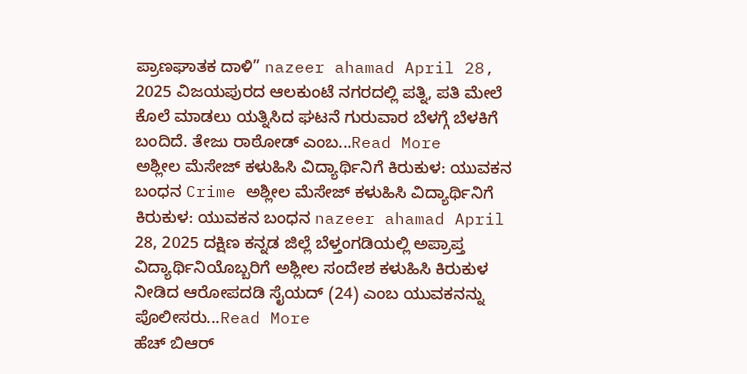ಪ್ರಾಣಘಾತಕ ದಾಳಿ” nazeer ahamad April 28, 2025 ವಿಜಯಪುರದ ಆಲಕುಂಟೆ ನಗರದಲ್ಲಿ ಪತ್ನಿ, ಪತಿ ಮೇಲೆ ಕೊಲೆ ಮಾಡಲು ಯತ್ನಿಸಿದ ಘಟನೆ ಗುರುವಾರ ಬೆಳಗ್ಗೆ ಬೆಳಕಿಗೆ ಬಂದಿದೆ. ತೇಜು ರಾಠೋಡ್ ಎಂಬ...Read More
ಅಶ್ಲೀಲ ಮೆಸೇಜ್ ಕಳುಹಿಸಿ ವಿದ್ಯಾರ್ಥಿನಿಗೆ ಕಿರುಕುಳ: ಯುವಕನ ಬಂಧನ Crime ಅಶ್ಲೀಲ ಮೆಸೇಜ್ ಕಳುಹಿಸಿ ವಿದ್ಯಾರ್ಥಿನಿಗೆ ಕಿರುಕುಳ: ಯುವಕನ ಬಂಧನ nazeer ahamad April 28, 2025 ದಕ್ಷಿಣ ಕನ್ನಡ ಜಿಲ್ಲೆ ಬೆಳ್ತಂಗಡಿಯಲ್ಲಿ ಅಪ್ರಾಪ್ತ ವಿದ್ಯಾರ್ಥಿನಿಯೊಬ್ಬರಿಗೆ ಅಶ್ಲೀಲ ಸಂದೇಶ ಕಳುಹಿಸಿ ಕಿರುಕುಳ ನೀಡಿದ ಆರೋಪದಡಿ ಸೈಯದ್ (24) ಎಂಬ ಯುವಕನನ್ನು ಪೊಲೀಸರು...Read More
ಹೆಚ್ ಬಿಆರ್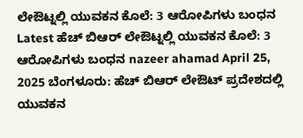ಲೇಔಟ್ನಲ್ಲಿ ಯುವಕನ ಕೊಲೆ: 3 ಆರೋಪಿಗಳು ಬಂಧನ Latest ಹೆಚ್ ಬಿಆರ್ ಲೇಔಟ್ನಲ್ಲಿ ಯುವಕನ ಕೊಲೆ: 3 ಆರೋಪಿಗಳು ಬಂಧನ nazeer ahamad April 25, 2025 ಬೆಂಗಳೂರು: ಹೆಚ್ ಬಿಆರ್ ಲೇಔಟ್ ಪ್ರದೇಶದಲ್ಲಿ ಯುವಕನ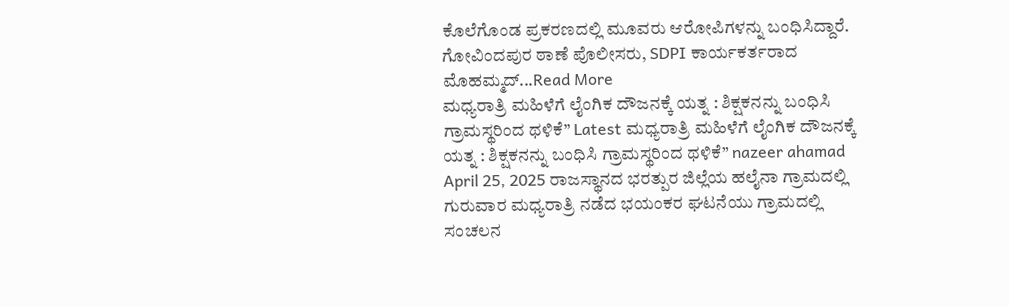ಕೊಲೆಗೊಂಡ ಪ್ರಕರಣದಲ್ಲಿ ಮೂವರು ಆರೋಪಿಗಳನ್ನು ಬಂಧಿಸಿದ್ದಾರೆ. ಗೋವಿಂದಪುರ ಠಾಣೆ ಪೊಲೀಸರು, SDPI ಕಾರ್ಯಕರ್ತರಾದ ಮೊಹಮ್ಮದ್...Read More
ಮಧ್ಯರಾತ್ರಿ ಮಹಿಳೆಗೆ ಲೈಂಗಿಕ ದೌಜನಕ್ಕೆ ಯತ್ನ : ಶಿಕ್ಷಕನನ್ನು ಬಂಧಿಸಿ ಗ್ರಾಮಸ್ಥರಿಂದ ಥಳಿಕೆ” Latest ಮಧ್ಯರಾತ್ರಿ ಮಹಿಳೆಗೆ ಲೈಂಗಿಕ ದೌಜನಕ್ಕೆ ಯತ್ನ : ಶಿಕ್ಷಕನನ್ನು ಬಂಧಿಸಿ ಗ್ರಾಮಸ್ಥರಿಂದ ಥಳಿಕೆ” nazeer ahamad April 25, 2025 ರಾಜಸ್ಥಾನದ ಭರತ್ಪುರ ಜಿಲ್ಲೆಯ ಹಲೈನಾ ಗ್ರಾಮದಲ್ಲಿ ಗುರುವಾರ ಮಧ್ಯರಾತ್ರಿ ನಡೆದ ಭಯಂಕರ ಘಟನೆಯು ಗ್ರಾಮದಲ್ಲಿ ಸಂಚಲನ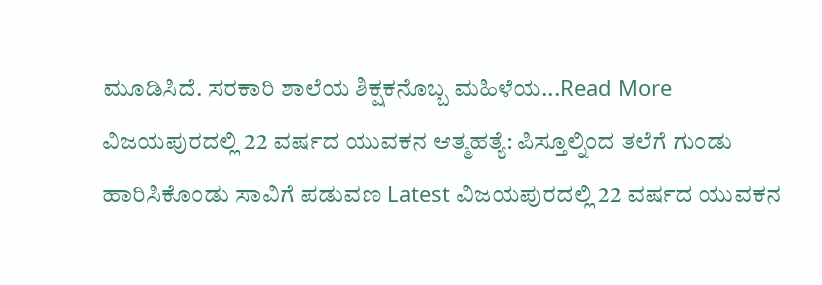ಮೂಡಿಸಿದೆ. ಸರಕಾರಿ ಶಾಲೆಯ ಶಿಕ್ಷಕನೊಬ್ಬ ಮಹಿಳೆಯ...Read More
ವಿಜಯಪುರದಲ್ಲಿ 22 ವರ್ಷದ ಯುವಕನ ಆತ್ಮಹತ್ಯೆ: ಪಿಸ್ತೂಲ್ನಿಂದ ತಲೆಗೆ ಗುಂಡು ಹಾರಿಸಿಕೊಂಡು ಸಾವಿಗೆ ಪಡುವಣ Latest ವಿಜಯಪುರದಲ್ಲಿ 22 ವರ್ಷದ ಯುವಕನ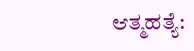ಆತ್ಮಹತ್ಯೆ: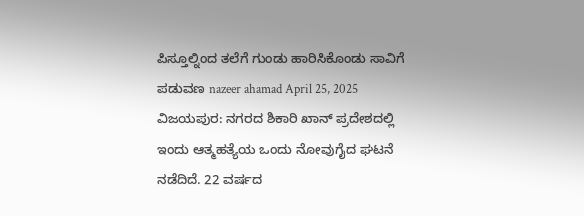ಪಿಸ್ತೂಲ್ನಿಂದ ತಲೆಗೆ ಗುಂಡು ಹಾರಿಸಿಕೊಂಡು ಸಾವಿಗೆ ಪಡುವಣ nazeer ahamad April 25, 2025 ವಿಜಯಪುರ: ನಗರದ ಶಿಕಾರಿ ಖಾನ್ ಪ್ರದೇಶದಲ್ಲಿ ಇಂದು ಆತ್ಮಹತ್ಯೆಯ ಒಂದು ನೋವುಗೈದ ಘಟನೆ ನಡೆದಿದೆ. 22 ವರ್ಷದ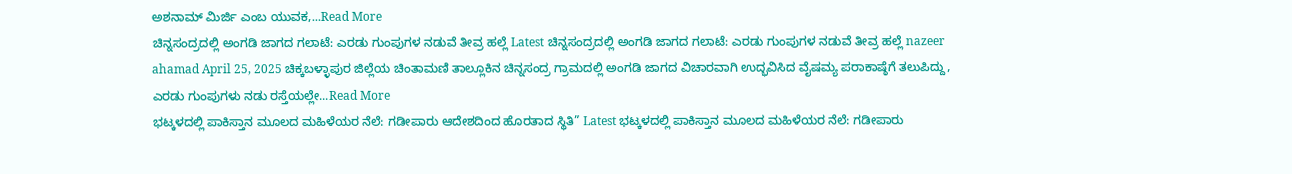ಅಶನಾಮ್ ಮಿರ್ಜಿ ಎಂಬ ಯುವಕ,...Read More
ಚಿನ್ನಸಂದ್ರದಲ್ಲಿ ಅಂಗಡಿ ಜಾಗದ ಗಲಾಟೆ: ಎರಡು ಗುಂಪುಗಳ ನಡುವೆ ತೀವ್ರ ಹಲ್ಲೆ Latest ಚಿನ್ನಸಂದ್ರದಲ್ಲಿ ಅಂಗಡಿ ಜಾಗದ ಗಲಾಟೆ: ಎರಡು ಗುಂಪುಗಳ ನಡುವೆ ತೀವ್ರ ಹಲ್ಲೆ nazeer ahamad April 25, 2025 ಚಿಕ್ಕಬಳ್ಳಾಪುರ ಜಿಲ್ಲೆಯ ಚಿಂತಾಮಣಿ ತಾಲ್ಲೂಕಿನ ಚಿನ್ನಸಂದ್ರ ಗ್ರಾಮದಲ್ಲಿ ಅಂಗಡಿ ಜಾಗದ ವಿಚಾರವಾಗಿ ಉದ್ಭವಿಸಿದ ವೈಷಮ್ಯ ಪರಾಕಾಷ್ಠೆಗೆ ತಲುಪಿದ್ದು, ಎರಡು ಗುಂಪುಗಳು ನಡು ರಸ್ತೆಯಲ್ಲೇ...Read More
ಭಟ್ಕಳದಲ್ಲಿ ಪಾಕಿಸ್ತಾನ ಮೂಲದ ಮಹಿಳೆಯರ ನೆಲೆ: ಗಡೀಪಾರು ಆದೇಶದಿಂದ ಹೊರತಾದ ಸ್ಥಿತಿ” Latest ಭಟ್ಕಳದಲ್ಲಿ ಪಾಕಿಸ್ತಾನ ಮೂಲದ ಮಹಿಳೆಯರ ನೆಲೆ: ಗಡೀಪಾರು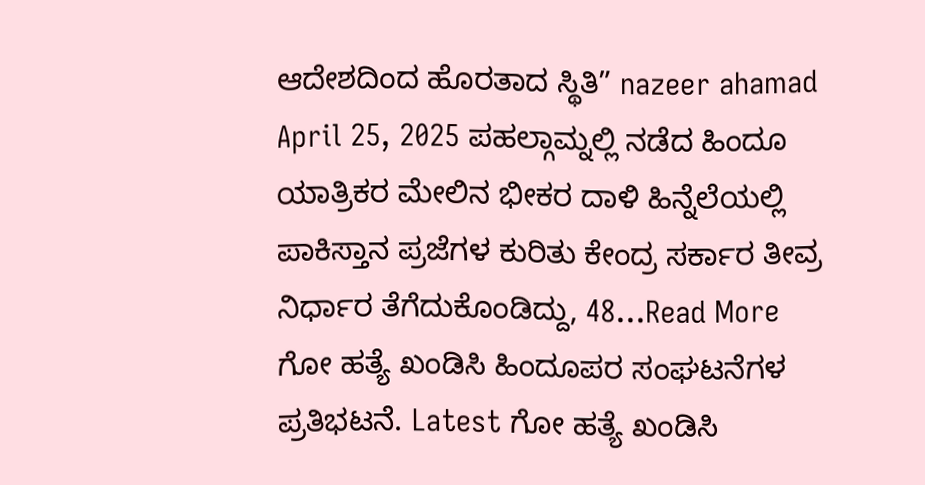ಆದೇಶದಿಂದ ಹೊರತಾದ ಸ್ಥಿತಿ” nazeer ahamad April 25, 2025 ಪಹಲ್ಗಾಮ್ನಲ್ಲಿ ನಡೆದ ಹಿಂದೂ ಯಾತ್ರಿಕರ ಮೇಲಿನ ಭೀಕರ ದಾಳಿ ಹಿನ್ನೆಲೆಯಲ್ಲಿ ಪಾಕಿಸ್ತಾನ ಪ್ರಜೆಗಳ ಕುರಿತು ಕೇಂದ್ರ ಸರ್ಕಾರ ತೀವ್ರ ನಿರ್ಧಾರ ತೆಗೆದುಕೊಂಡಿದ್ದು, 48...Read More
ಗೋ ಹತ್ಯೆ ಖಂಡಿಸಿ ಹಿಂದೂಪರ ಸಂಘಟನೆಗಳ ಪ್ರತಿಭಟನೆ. Latest ಗೋ ಹತ್ಯೆ ಖಂಡಿಸಿ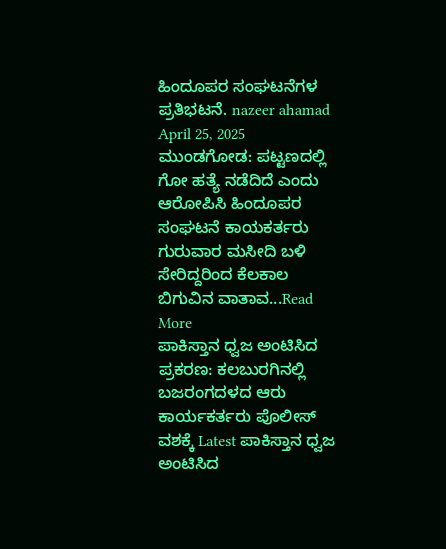ಹಿಂದೂಪರ ಸಂಘಟನೆಗಳ ಪ್ರತಿಭಟನೆ. nazeer ahamad April 25, 2025 ಮುಂಡಗೋಡ: ಪಟ್ಟಣದಲ್ಲಿ ಗೋ ಹತ್ಯೆ ನಡೆದಿದೆ ಎಂದು ಆರೋಪಿಸಿ ಹಿಂದೂಪರ ಸಂಘಟನೆ ಕಾಯಕರ್ತರು ಗುರುವಾರ ಮಸೀದಿ ಬಳಿ ಸೇರಿದ್ದರಿಂದ ಕೆಲಕಾಲ ಬಿಗುವಿನ ವಾತಾವ...Read More
ಪಾಕಿಸ್ತಾನ ಧ್ವಜ ಅಂಟಿಸಿದ ಪ್ರಕರಣ: ಕಲಬುರಗಿನಲ್ಲಿ ಬಜರಂಗದಳದ ಆರು ಕಾರ್ಯಕರ್ತರು ಪೊಲೀಸ್ ವಶಕ್ಕೆ Latest ಪಾಕಿಸ್ತಾನ ಧ್ವಜ ಅಂಟಿಸಿದ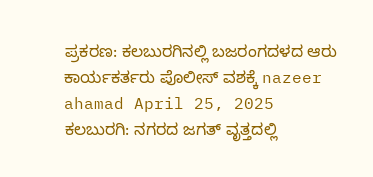ಪ್ರಕರಣ: ಕಲಬುರಗಿನಲ್ಲಿ ಬಜರಂಗದಳದ ಆರು ಕಾರ್ಯಕರ್ತರು ಪೊಲೀಸ್ ವಶಕ್ಕೆ nazeer ahamad April 25, 2025 ಕಲಬುರಗಿ: ನಗರದ ಜಗತ್ ವೃತ್ತದಲ್ಲಿ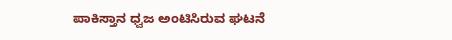ಪಾಕಿಸ್ತಾನ ಧ್ವಜ ಅಂಟಿಸಿರುವ ಘಟನೆ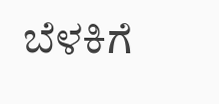ಬೆಳಕಿಗೆ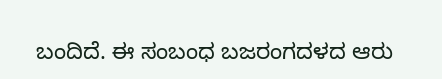ಬಂದಿದೆ. ಈ ಸಂಬಂಧ ಬಜರಂಗದಳದ ಆರು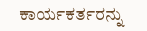ಕಾರ್ಯಕರ್ತರನ್ನು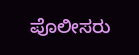ಪೊಲೀಸರು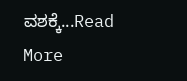ವಶಕ್ಕೆ...Read More